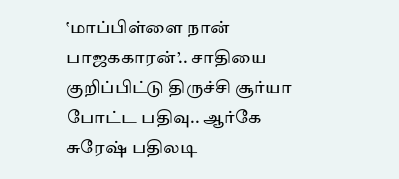‛மாப்பிள்ளை நான் பாஜககாரன்’.. சாதியை குறிப்பிட்டு திருச்சி சூர்யா போட்ட பதிவு.. ஆர்கே சுரேஷ் பதிலடி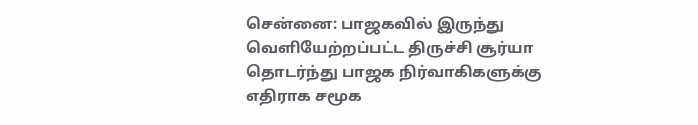சென்னை: பாஜகவில் இருந்து வெளியேற்றப்பட்ட திருச்சி சூர்யா தொடர்ந்து பாஜக நிர்வாகிகளுக்கு எதிராக சமூக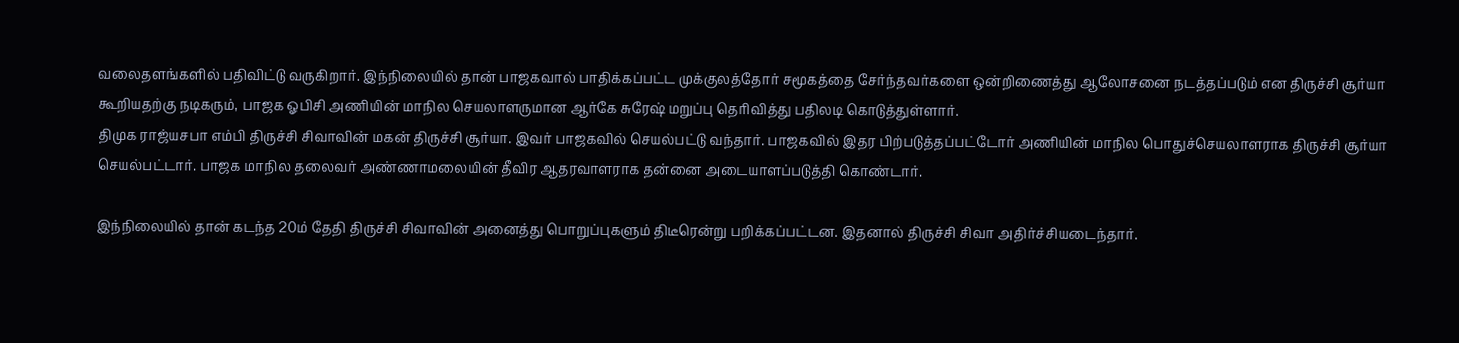வலைதளங்களில் பதிவிட்டு வருகிறார். இந்நிலையில் தான் பாஜகவால் பாதிக்கப்பட்ட முக்குலத்தோர் சமூகத்தை சேர்ந்தவர்களை ஒன்றிணைத்து ஆலோசனை நடத்தப்படும் என திருச்சி சூர்யா கூறியதற்கு நடிகரும், பாஜக ஓபிசி அணியின் மாநில செயலாளருமான ஆர்கே சுரேஷ் மறுப்பு தெரிவித்து பதிலடி கொடுத்துள்ளார்.
திமுக ராஜ்யசபா எம்பி திருச்சி சிவாவின் மகன் திருச்சி சூர்யா. இவர் பாஜகவில் செயல்பட்டு வந்தார். பாஜகவில் இதர பிற்படுத்தப்பட்டோர் அணியின் மாநில பொதுச்செயலாளராக திருச்சி சூர்யா செயல்பட்டார். பாஜக மாநில தலைவர் அண்ணாமலையின் தீவிர ஆதரவாளராக தன்னை அடையாளப்படுத்தி கொண்டார்.

இந்நிலையில் தான் கடந்த 20ம் தேதி திருச்சி சிவாவின் அனைத்து பொறுப்புகளும் திடீரென்று பறிக்கப்பட்டன. இதனால் திருச்சி சிவா அதிர்ச்சியடைந்தார்.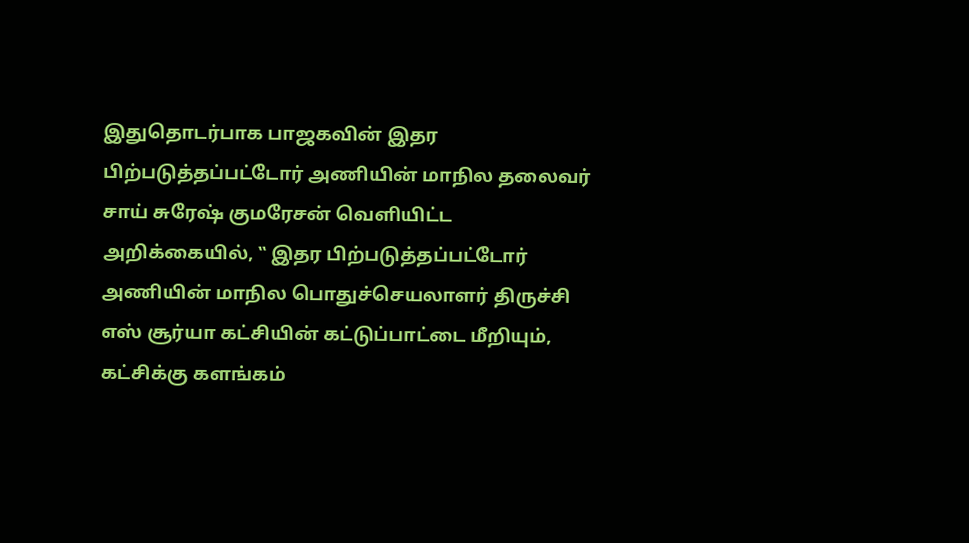இதுதொடர்பாக பாஜகவின் இதர பிற்படுத்தப்பட்டோர் அணியின் மாநில தலைவர் சாய் சுரேஷ் குமரேசன் வெளியிட்ட அறிக்கையில், ‛‛ இதர பிற்படுத்தப்பட்டோர் அணியின் மாநில பொதுச்செயலாளர் திருச்சி எஸ் சூர்யா கட்சியின் கட்டுப்பாட்டை மீறியும், கட்சிக்கு களங்கம்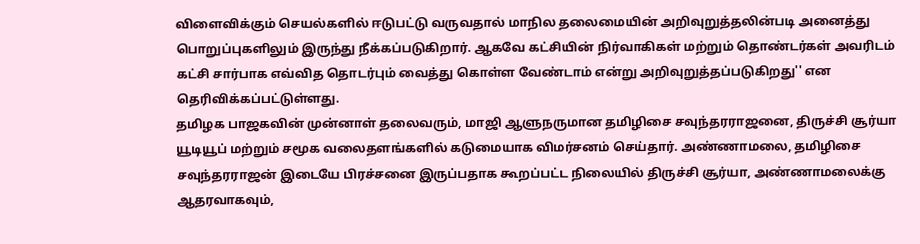விளைவிக்கும் செயல்களில் ஈடுபட்டு வருவதால் மாநில தலைமையின் அறிவுறுத்தலின்படி அனைத்து பொறுப்புகளிலும் இருந்து நீக்கப்படுகிறார். ஆகவே கட்சியின் நிர்வாகிகள் மற்றும் தொண்டர்கள் அவரிடம் கட்சி சார்பாக எவ்வித தொடர்பும் வைத்து கொள்ள வேண்டாம் என்று அறிவுறுத்தப்படுகிறது'' என தெரிவிக்கப்பட்டுள்ளது.
தமிழக பாஜகவின் முன்னாள் தலைவரும், மாஜி ஆளுநருமான தமிழிசை சவுந்தரராஜனை, திருச்சி சூர்யா யூடியூப் மற்றும் சமூக வலைதளங்களில் கடுமையாக விமர்சனம் செய்தார். அண்ணாமலை, தமிழிசை சவுந்தரராஜன் இடையே பிரச்சனை இருப்பதாக கூறப்பட்ட நிலையில் திருச்சி சூர்யா, அண்ணாமலைக்கு ஆதரவாகவும்,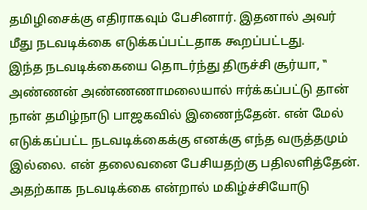தமிழிசைக்கு எதிராகவும் பேசினார். இதனால் அவர் மீது நடவடிக்கை எடுக்கப்பட்டதாக கூறப்பட்டது.
இந்த நடவடிக்கையை தொடர்ந்து திருச்சி சூர்யா, ‛‛ அண்ணன் அண்ணணாமலையால் ஈர்க்கப்பட்டு தான் நான் தமிழ்நாடு பாஜகவில் இணைந்தேன். என் மேல் எடுக்கப்பட்ட நடவடிக்கைக்கு எனக்கு எந்த வருத்தமும் இல்லை. என் தலைவனை பேசியதற்கு பதிலளித்தேன். அதற்காக நடவடிக்கை என்றால் மகிழ்ச்சியோடு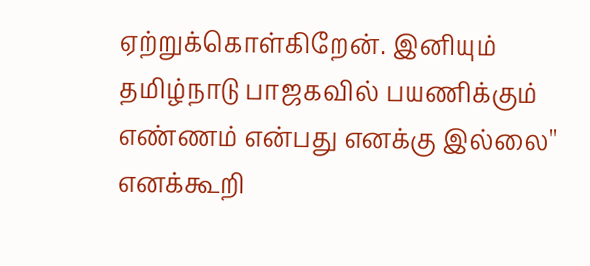ஏற்றுக்கொள்கிறேன். இனியும் தமிழ்நாடு பாஜகவில் பயணிக்கும் எண்ணம் என்பது எனக்கு இல்லை'' எனக்கூறி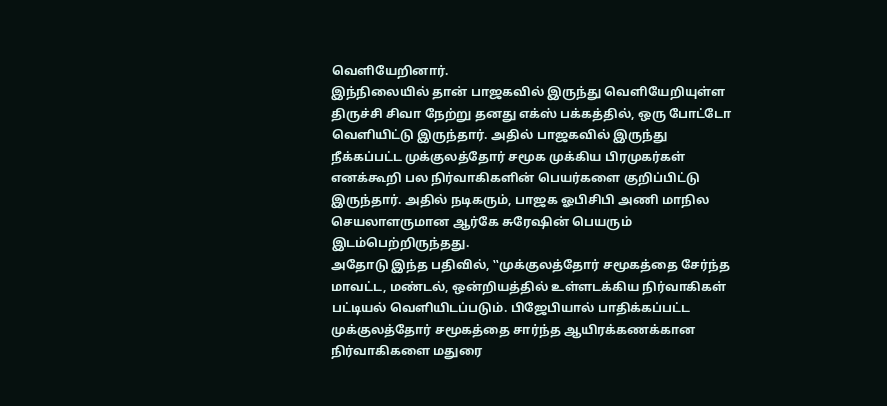வெளியேறினார்.
இந்நிலையில் தான் பாஜகவில் இருந்து வெளியேறியுள்ள திருச்சி சிவா நேற்று தனது எக்ஸ் பக்கத்தில், ஒரு போட்டோ வெளியிட்டு இருந்தார். அதில் பாஜகவில் இருந்து நீக்கப்பட்ட முக்குலத்தோர் சமூக முக்கிய பிரமுகர்கள் எனக்கூறி பல நிர்வாகிகளின் பெயர்களை குறிப்பிட்டு இருந்தார். அதில் நடிகரும், பாஜக ஓபிசிபி அணி மாநில செயலாளருமான ஆர்கே சுரேஷின் பெயரும் இடம்பெற்றிருந்தது.
அதோடு இந்த பதிவில், ‛‛முக்குலத்தோர் சமூகத்தை சேர்ந்த மாவட்ட, மண்டல், ஒன்றியத்தில் உள்ளடக்கிய நிர்வாகிகள் பட்டியல் வெளியிடப்படும். பிஜேபியால் பாதிக்கப்பட்ட முக்குலத்தோர் சமூகத்தை சார்ந்த ஆயிரக்கணக்கான நிர்வாகிகளை மதுரை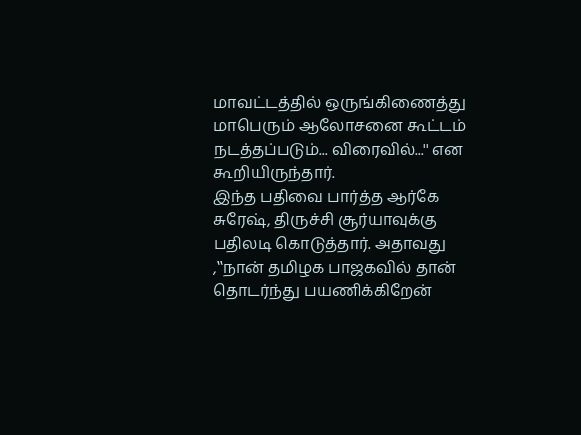மாவட்டத்தில் ஒருங்கிணைத்து மாபெரும் ஆலோசனை கூட்டம் நடத்தப்படும்... விரைவில்...'' என கூறியிருந்தார்.
இந்த பதிவை பார்த்த ஆர்கே சுரேஷ், திருச்சி சூர்யாவுக்கு பதிலடி கொடுத்தார். அதாவது ,‛‛நான் தமிழக பாஜகவில் தான் தொடர்ந்து பயணிக்கிறேன்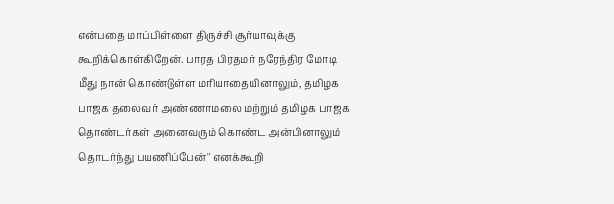என்பதை மாப்பிள்ளை திருச்சி சூர்யாவுக்கு கூறிக்கொள்கிறேன். பாரத பிரதமர் நரேந்திர மோடி மீது நான் கொண்டுள்ள மரியாதையினாலும், தமிழக பாஜக தலைவர் அண்ணாமலை மற்றும் தமிழக பாஜக தொண்டர்கள் அனைவரும் கொண்ட அன்பினாலும் தொடர்ந்து பயணிப்பேன்'' எனக்கூறி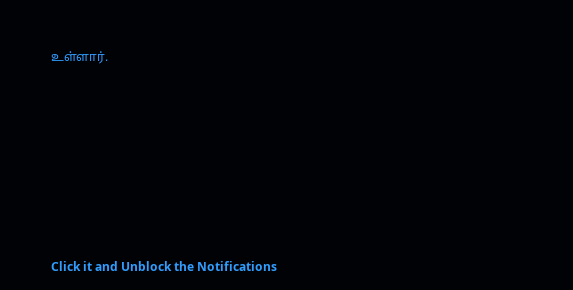உள்ளார்.












Click it and Unblock the Notifications